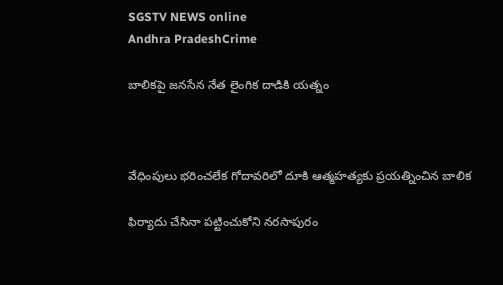SGSTV NEWS online
Andhra PradeshCrime

బాలికపై జనసేన నేత లైంగిక దాడికి యత్నం



వేధింపులు భరించలేక గోదావరిలో దూకి ఆత్మహత్యకు ప్రయత్నించిన బాలిక

ఫిర్యాదు చేసినా పట్టించుకోని నరసాపురం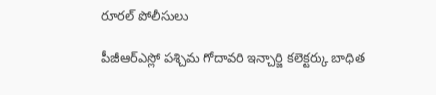రూరల్ పోలీసులు

పీజీఆర్ఎస్లో పశ్చిమ గోదావరి ఇన్చార్జి కలెక్టర్కు బాధిత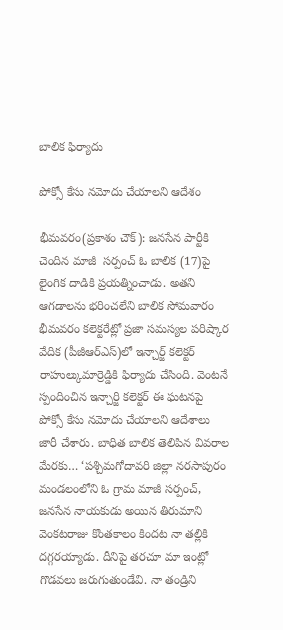బాలిక ఫిర్యాదు

పోక్సో కేసు నమోదు చేయాలని ఆదేశం

భీమవరం(ప్రకాశం చౌక్): జనసేన పార్టీకి చెందిన మాజీ  సర్పంచ్ ఓ బాలిక (17)పై లైంగిక దాడికి ప్రయత్నించాడు. అతని ఆగడాలను భరించలేని బాలిక సోమవారం భీమవరం కలెక్టరేట్లో ప్రజా సమస్యల పరిష్కార వేదిక (పీజీఆర్ఎస్)లో ఇన్చార్జ్ కలెక్టర్ రాహుల్కుమార్రెడ్డికి ఫిర్యాదు చేసింది. వెంటనే స్పందించిన ఇన్చార్జి కలెక్టర్ ఈ ఘటనపై పోక్సో కేసు నమోదు చేయాలని ఆదేశాలు జారీ చేశారు. బాధిత బాలిక తెలిపిన వివరాల మేరకు… ‘పశ్చిమగోదావరి జిల్లా నరసాపురం మండలంలోని ఓ గ్రామ మాజీ సర్పంచ్, జనసేన నాయకుడు అయిన తిరుమాని వెంకటరాజు కొంతకాలం కిందట నా తల్లికి దగ్గరయ్యాడు. దీనిపై తరచూ మా ఇంట్లో గొడవలు జరుగుతుండేవి. నా తండ్రిని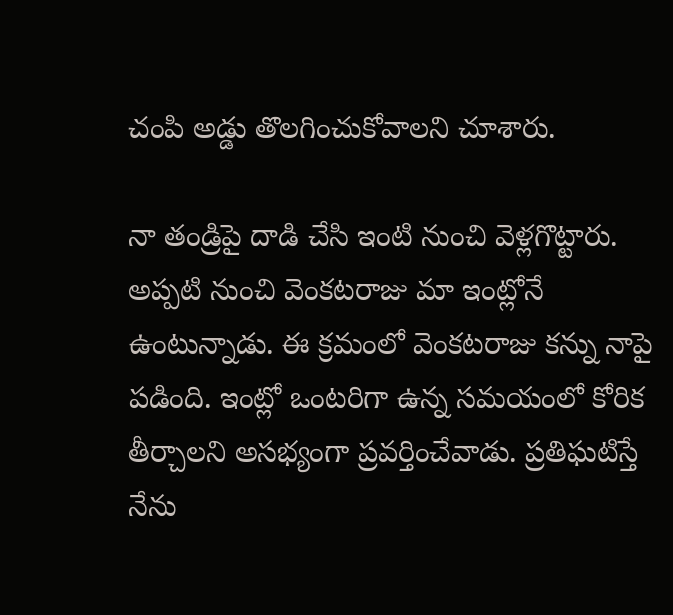చంపి అడ్డు తొలగించుకోవాలని చూశారు.

నా తండ్రిపై దాడి చేసి ఇంటి నుంచి వెళ్లగొట్టారు. అప్పటి నుంచి వెంకటరాజు మా ఇంట్లోనే ఉంటున్నాడు. ఈ క్రమంలో వెంకటరాజు కన్ను నాపై పడింది. ఇంట్లో ఒంటరిగా ఉన్న సమయంలో కోరిక తీర్చాలని అసభ్యంగా ప్రవర్తించేవాడు. ప్రతిఘటిస్తే నేను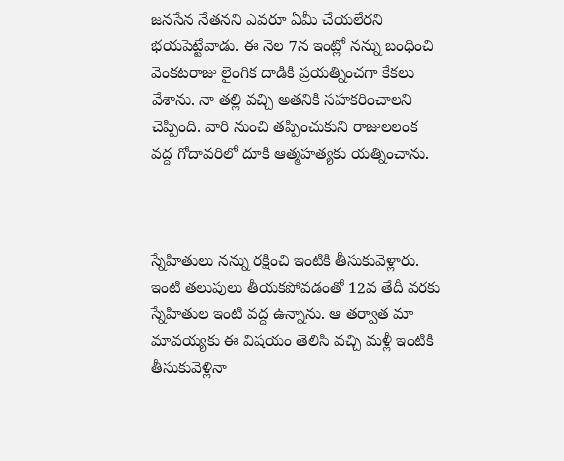జనసేన నేతనని ఎవరూ ఏమీ చేయలేరని భయపెట్టేవాడు. ఈ నెల 7న ఇంట్లో నన్ను బంధించి వెంకటరాజు లైంగిక దాడికి ప్రయత్నించగా కేకలు వేశాను. నా తల్లి వచ్చి అతనికి సహకరించాలని చెప్పింది. వారి నుంచి తప్పించుకుని రాజులలంక వద్ద గోదావరిలో దూకి ఆత్మహత్యకు యత్నించాను.



స్నేహితులు నన్ను రక్షించి ఇంటికి తీసుకువెళ్లారు. ఇంటి తలుపులు తీయకపోవడంతో 12వ తేదీ వరకు స్నేహితుల ఇంటి వద్ద ఉన్నాను. ఆ తర్వాత మా మావయ్యకు ఈ విషయం తెలిసి వచ్చి మళ్లీ ఇంటికి తీసుకువెళ్లినా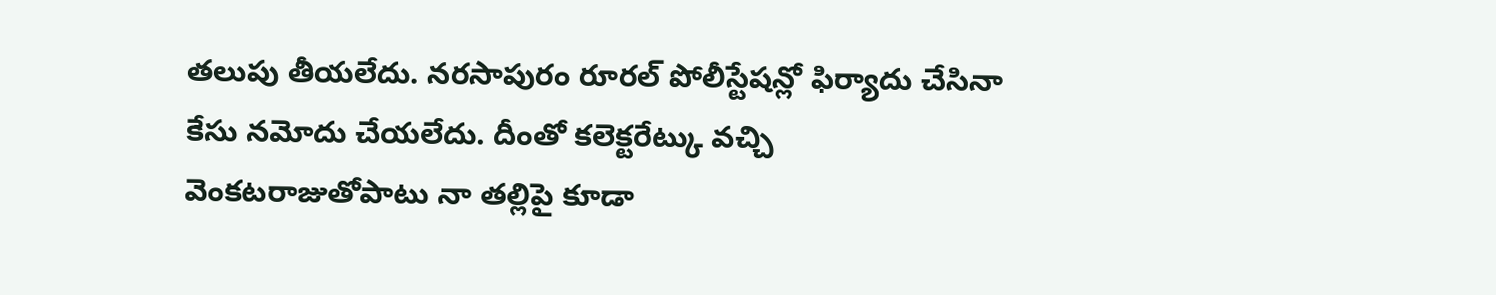తలుపు తీయలేదు. నరసాపురం రూరల్ పోలీస్టేషన్లో ఫిర్యాదు చేసినా కేసు నమోదు చేయలేదు. దీంతో కలెక్టరేట్కు వచ్చి వెంకటరాజుతోపాటు నా తల్లిపై కూడా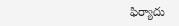ఫిర్యాదు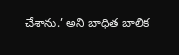చేశాను.’ అని బాధిత బాలిక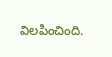విలపించింది.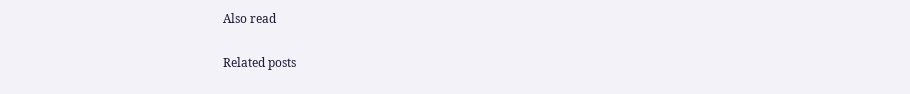Also read

Related posts